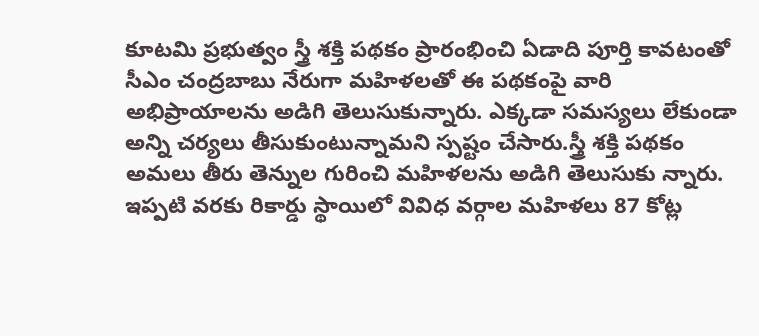కూటమి ప్రభుత్వం స్త్రీ శక్తి పథకం ప్రారంభించి ఏడాది పూర్తి కావటంతో సీఎం చంద్రబాబు నేరుగా మహిళలతో ఈ పథకంపై వారి అభిప్రాయాలను అడిగి తెలుసుకున్నారు. ఎక్కడా సమస్యలు లేకుండా అన్ని చర్యలు తీసుకుంటున్నామని స్పష్టం చేసారు.స్త్రీ శక్తి పథకం అమలు తీరు తెన్నుల గురించి మహిళలను అడిగి తెలుసుకు న్నారు. ఇప్పటి వరకు రికార్డు స్థాయిలో వివిధ వర్గాల మహిళలు 87 కోట్ల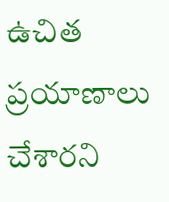ఉచిత ప్రయాణాలు చేశారని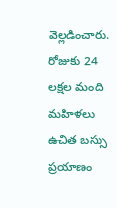వెల్లడించారు. రోజుకు 24 లక్షల మంది మహిళలు ఉచిత బస్సు ప్రయాణం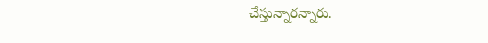చేస్తున్నారన్నారు.